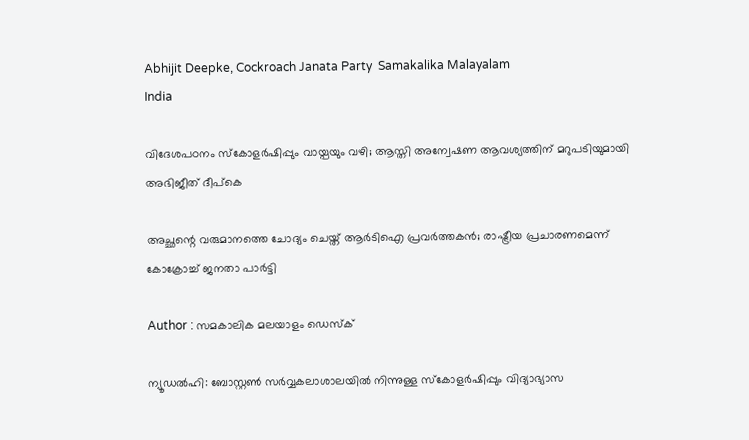Abhijit Deepke, Cockroach Janata Party  Samakalika Malayalam
India

വിദേശപഠനം സ്കോളർഷിപ്പും വായ്പയും വഴി; ആസ്തി അന്വേഷണ ആവശ്യത്തിന് മറുപടിയുമായി അഭിജീത് ദീപ്കെ

അച്ഛന്റെ വരുമാനത്തെ ചോദ്യം ചെയ്ത് ആർടിഐ പ്രവർത്തകൻ; രാഷ്ട്രീയ പ്രചാരണമെന്ന് കോക്രോച്ച് ജനതാ പാർട്ടി

Author : സമകാലിക മലയാളം ഡെസ്ക്

ന്യൂഡൽഹി: ബോസ്റ്റൺ സർവ്വകലാശാലയിൽ നിന്നുള്ള സ്കോളർഷിപ്പും വിദ്യാഭ്യാസ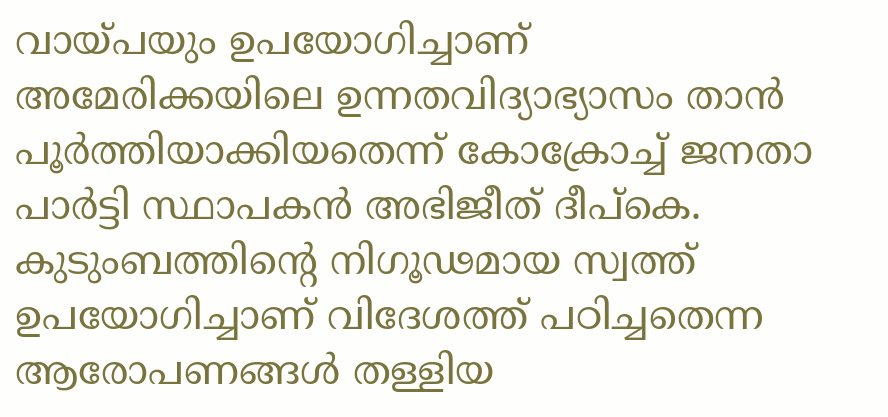വായ്പയും ഉപയോഗിച്ചാണ് അമേരിക്കയിലെ ഉന്നതവിദ്യാഭ്യാസം താൻ പൂർത്തിയാക്കിയതെന്ന് കോക്രോച്ച് ജനതാ പാർട്ടി സ്ഥാപകൻ അഭിജീത് ദീപ്കെ. കുടുംബത്തിന്റെ നിഗൂഢമായ സ്വത്ത് ഉപയോഗിച്ചാണ് വിദേശത്ത് പഠിച്ചതെന്ന ആരോപണങ്ങൾ തള്ളിയ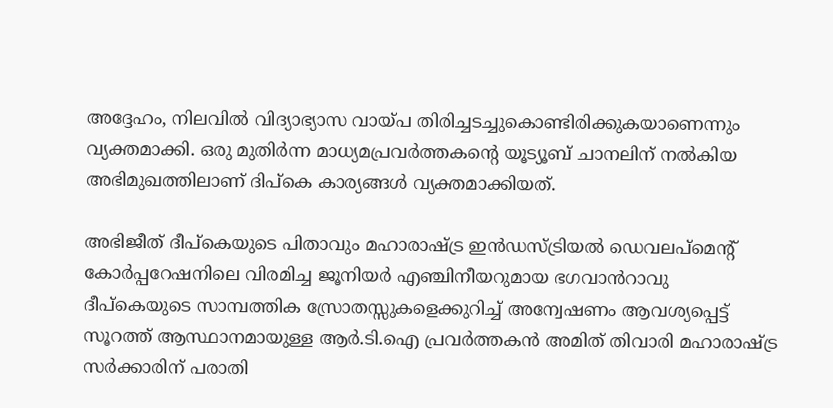അദ്ദേഹം, നിലവിൽ വിദ്യാഭ്യാസ വായ്പ തിരിച്ചടച്ചുകൊണ്ടിരിക്കുകയാണെന്നും വ്യക്തമാക്കി. ഒരു മുതിർന്ന മാധ്യമപ്രവർത്തകന്റെ യൂട്യൂബ് ചാനലിന് നൽകിയ അഭിമുഖത്തിലാണ് ദിപ്കെ കാര്യങ്ങൾ വ്യക്തമാക്കിയത്.

അഭിജീത് ദീപ്കെയുടെ പിതാവും മഹാരാഷ്ട്ര ഇൻഡസ്ട്രിയൽ ഡെവലപ്‌മെന്റ് കോർപ്പറേഷനിലെ വിരമിച്ച ജൂനിയർ എഞ്ചിനീയറുമായ ഭഗവാൻറാവു ദീപ്കെയുടെ സാമ്പത്തിക സ്രോതസ്സുകളെക്കുറിച്ച് അന്വേഷണം ആവശ്യപ്പെട്ട് സൂറത്ത് ആസ്ഥാനമായുള്ള ആർ.ടി.ഐ പ്രവർത്തകൻ അമിത് തിവാരി മഹാരാഷ്ട്ര സർക്കാരിന് പരാതി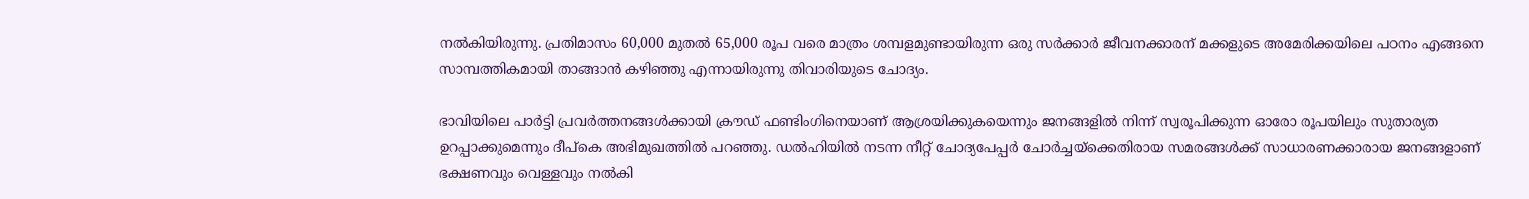നൽകിയിരുന്നു. പ്രതിമാസം 60,000 മുതൽ 65,000 രൂപ വരെ മാത്രം ശമ്പളമുണ്ടായിരുന്ന ഒരു സർക്കാർ ജീവനക്കാരന് മക്കളുടെ അമേരിക്കയിലെ പഠനം എങ്ങനെ സാമ്പത്തികമായി താങ്ങാൻ കഴിഞ്ഞു എന്നായിരുന്നു തിവാരിയുടെ ചോദ്യം.

ഭാവിയിലെ പാർട്ടി പ്രവർത്തനങ്ങൾക്കായി ക്രൗഡ് ഫണ്ടിംഗിനെയാണ് ആശ്രയിക്കുകയെന്നും ജനങ്ങളിൽ നിന്ന് സ്വരൂപിക്കുന്ന ഓരോ രൂപയിലും സുതാര്യത ഉറപ്പാക്കുമെന്നും ദീപ്കെ അഭിമുഖത്തിൽ പറഞ്ഞു. ഡൽഹിയിൽ നടന്ന നീറ്റ് ചോദ്യപേപ്പർ ചോർച്ചയ്ക്കെതിരായ സമരങ്ങൾക്ക് സാധാരണക്കാരായ ജനങ്ങളാണ് ഭക്ഷണവും വെള്ളവും നൽകി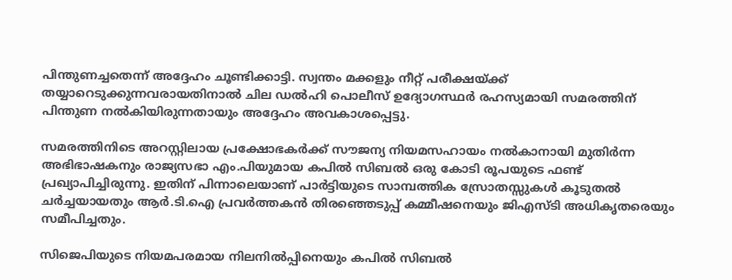പിന്തുണച്ചതെന്ന് അദ്ദേഹം ചൂണ്ടിക്കാട്ടി. സ്വന്തം മക്കളും നീറ്റ് പരീക്ഷയ്ക്ക് തയ്യാറെടുക്കുന്നവരായതിനാൽ ചില ഡൽഹി പൊലീസ് ഉദ്യോഗസ്ഥർ രഹസ്യമായി സമരത്തിന് പിന്തുണ നൽകിയിരുന്നതായും അദ്ദേഹം അവകാശപ്പെട്ടു.

സമരത്തിനിടെ അറസ്റ്റിലായ പ്രക്ഷോഭകർക്ക് സൗജന്യ നിയമസഹായം നൽകാനായി മുതിർന്ന അഭിഭാഷകനും രാജ്യസഭാ എം.പിയുമായ കപിൽ സിബൽ ഒരു കോടി രൂപയുടെ ഫണ്ട് പ്രഖ്യാപിച്ചിരുന്നു. ഇതിന് പിന്നാലെയാണ് പാർട്ടിയുടെ സാമ്പത്തിക സ്രോതസ്സുകൾ കൂടുതൽ ചർച്ചയായതും ആർ.ടി.ഐ പ്രവർത്തകൻ തിരഞ്ഞെടുപ്പ് കമ്മീഷനെയും ജിഎസ്ടി അധികൃതരെയും സമീപിച്ചതും.

സിജെപിയുടെ നിയമപരമായ നിലനിൽപ്പിനെയും കപിൽ സിബൽ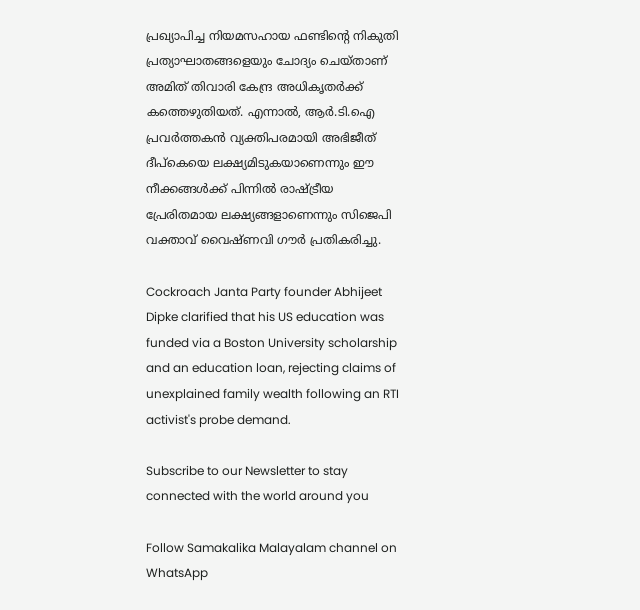പ്രഖ്യാപിച്ച നിയമസഹായ ഫണ്ടിന്റെ നികുതി പ്രത്യാഘാതങ്ങളെയും ചോദ്യം ചെയ്താണ് അമിത് തിവാരി കേന്ദ്ര അധികൃതർക്ക് കത്തെഴുതിയത്. എന്നാൽ, ആർ.ടി.ഐ പ്രവർത്തകൻ വ്യക്തിപരമായി അഭിജീത് ദീപ്കെയെ ലക്ഷ്യമിടുകയാണെന്നും ഈ നീക്കങ്ങൾക്ക് പിന്നിൽ രാഷ്ട്രീയ പ്രേരിതമായ ലക്ഷ്യങ്ങളാണെന്നും സിജെപി വക്താവ് വൈഷ്ണവി ഗൗർ പ്രതികരിച്ചു.

Cockroach Janta Party founder Abhijeet Dipke clarified that his US education was funded via a Boston University scholarship and an education loan, rejecting claims of unexplained family wealth following an RTI activist's probe demand.

Subscribe to our Newsletter to stay connected with the world around you

Follow Samakalika Malayalam channel on WhatsApp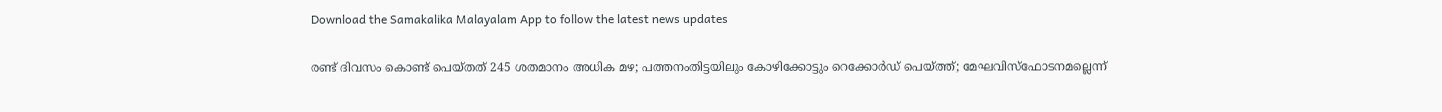Download the Samakalika Malayalam App to follow the latest news updates

രണ്ട് ദിവസം കൊണ്ട് പെയ്തത് 245 ശതമാനം അധിക മഴ; പത്തനംതിട്ടയിലും കോഴിക്കോട്ടും റെക്കോർഡ് പെയ്ത്ത്; മേഘവിസ്ഫോടനമല്ലെന്ന്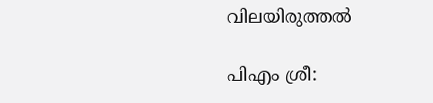വിലയിരുത്തൽ

പിഎം ശ്രീ: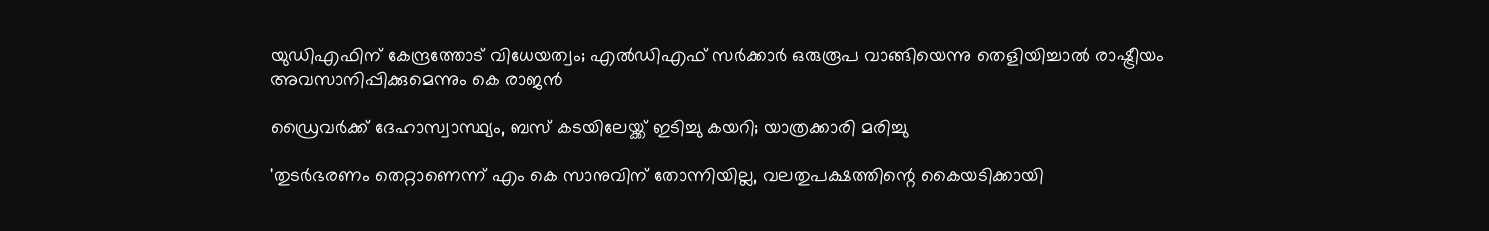യുഡിഎഫിന് കേന്ദ്രത്തോട് വിധേയത്വം; എല്‍ഡിഎഫ് സര്‍ക്കാര്‍ ഒരുരൂപ വാങ്ങിയെന്നു തെളിയിച്ചാല്‍ രാഷ്ട്രീയം അവസാനിപ്പിക്കുമെന്നും കെ രാജന്‍

ഡ്രൈവര്‍ക്ക് ദേഹാസ്വാസ്ഥ്യം, ബസ് കടയിലേയ്ക്ക് ഇടിച്ചു കയറി; യാത്രക്കാരി മരിച്ചു

'തുടർഭരണം തെറ്റാണെന്ന് എം കെ സാനുവിന് തോന്നിയില്ല, വലതുപക്ഷത്തിന്റെ കൈയടിക്കായി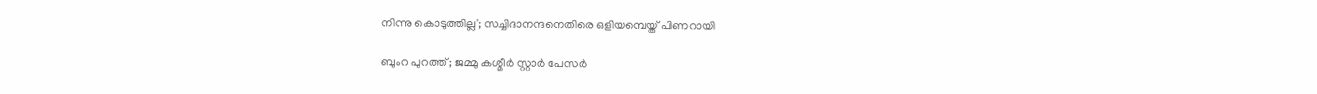നിന്നു കൊടുത്തില്ല'; സച്ചിദാനന്ദനെതിരെ ഒളിയമ്പെയ്ത് പിണറായി

ബുംറ പുറത്ത്; ജമ്മു കശ്മീർ സ്റ്റാർ പേസർ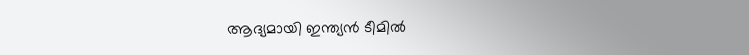ആദ്യമായി ഇന്ത്യൻ ടീമിൽ